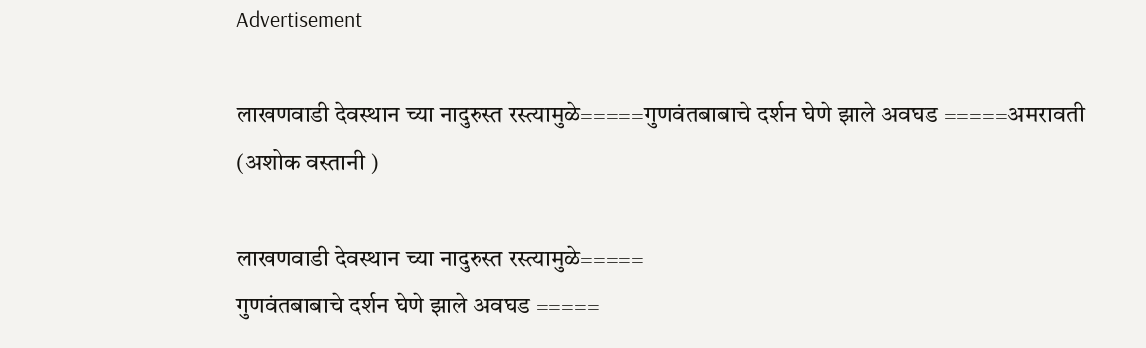Advertisement

लाखणवाडी देवस्थान च्या नादुरुस्त रस्त्यामुळे=====गुणवंतबाबाचे दर्शन घेणे झाले अवघड =====अमरावती (अशोक वस्तानी )

लाखणवाडी देवस्थान च्या नादुरुस्त रस्त्यामुळे=====
गुणवंतबाबाचे दर्शन घेणे झाले अवघड =====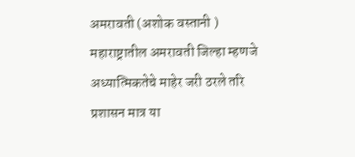अमरावती (अशोक वस्तानी )
महाराष्ट्रातील अमरावती जिल्हा म्हणजे अध्यात्मिकतेचे माहेर जरी ठरले तरि प्रशासन मात्र या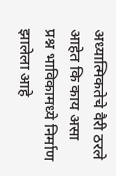अध्यात्मिकतेचे वैरी ठरले आहेत कि काय असा प्रश्न भाविकामध्ये निर्माण झालेला आहे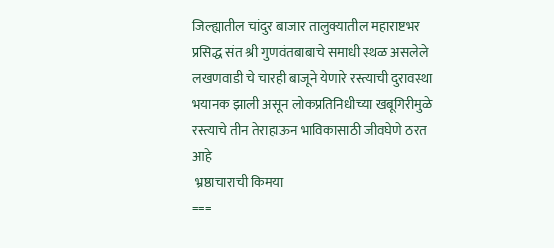जिल्ह्यातील चांदुर बाजार तालुक्यातील महाराष्टभर प्रसिद्ध संत श्री गुणवंतबाबाचे समाधी स्थळ असलेले लखणवाडी चे चारही बाजूने येणारे रस्त्याची दुरावस्था भयानक झाली असून लोकप्रतिनिधीच्या खबूगिरीमुळे रस्त्याचे तीन तेराहाऊन भाविकासाठी जीवघेणे ठरत आहे
 भ्रष्ठाचाराची किमया
===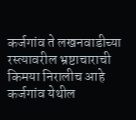कर्जगांव ते लखनवाडीच्या रस्त्यावरील भ्रष्टाचाराची किमया निरालीच आहे कर्जगांव येथील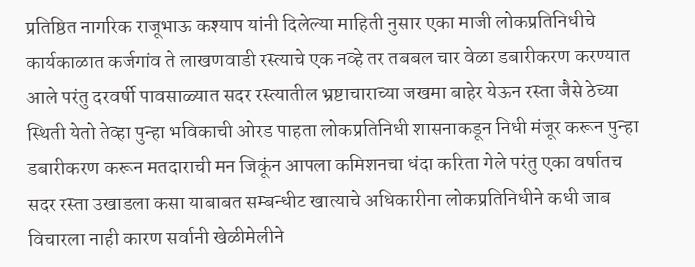प्रतिष्ठित नागरिक राजूभाऊ कश्याप यांनी दिलेल्या माहिती नुसार एका माजी लोकप्रतिनिधीचे कार्यकाळात कर्जगांव ते लाखणवाडी रस्त्याचे एक नव्हे तर तबबल चार वेळा डबारीकरण करण्यात आले परंतु दरवर्षी पावसाळ्यात सदर रस्त्यातील भ्रष्टाचाराच्या जखमा बाहेर येऊन रस्ता जैसे ठेच्या स्थिती येतो तेव्हा पुन्हा भविकाची ओरड पाहता लोकप्रतिनिधी शासनाकडून निधी मंजूर करून पुन्हा डबारीकरण करून मतदाराची मन जिकूंन आपला कमिशनचा धंदा करिता गेले परंतु एका वर्षातच सदर रस्ता उखाडला कसा याबाबत सम्बन्धीट खात्याचे अधिकारीना लोकप्रतिनिधीने कधी जाब विचारला नाही कारण सर्वानी खेळीमेलीने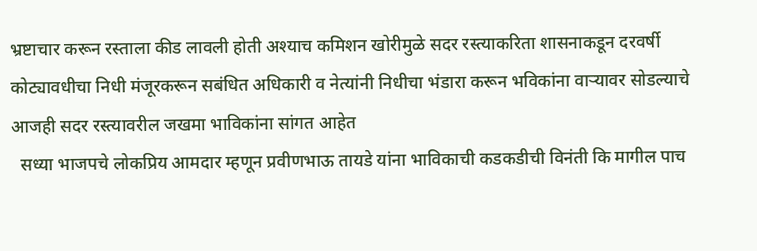भ्रष्टाचार करून रस्ताला कीड लावली होती अश्याच कमिशन खोरीमुळे सदर रस्त्याकरिता शासनाकडून दरवर्षी कोट्यावधीचा निधी मंजूरकरून सबंधित अधिकारी व नेत्यांनी निधीचा भंडारा करून भविकांना वाऱ्यावर सोडल्याचे आजही सदर रस्त्यावरील जखमा भाविकांना सांगत आहेत
  सध्या भाजपचे लोकप्रिय आमदार म्हणून प्रवीणभाऊ तायडे यांना भाविकाची कडकडीची विनंती कि मागील पाच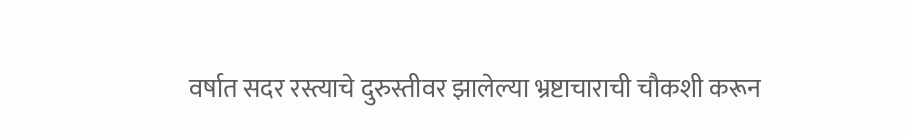वर्षात सदर रस्त्याचे दुरुस्तीवर झालेल्या भ्रष्टाचाराची चौकशी करून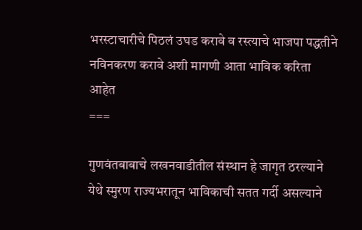भरस्टाचारीचे पिठलं उघड करावे व रस्त्याचे भाजपा पद्धतीने नविनकरण करावे अशी मागणी आता भाविक करिता आहेत
===

गुणवंतबाबाचे लखनवाडीतील संस्थान हे जागृत ठरल्याने येथे स्मुरण राज्यभरातून भाविकाची सतत गर्दी असल्याने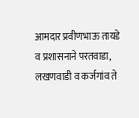आमदार प्रवीणभाऊ तायडे व प्रशासनाने परतवाडा, लखणवाडी व कर्जगांव ते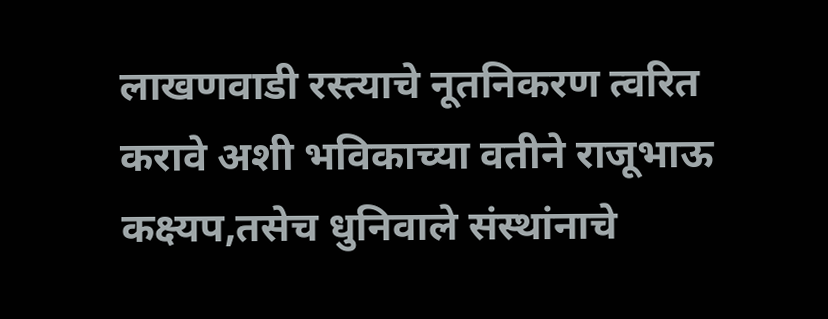लाखणवाडी रस्त्याचे नूतनिकरण त्वरित करावे अशी भविकाच्या वतीने राजूभाऊ कक्ष्यप,तसेच धुनिवाले संस्थांनाचे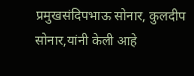प्रमुखसंदिपभाऊ सोनार, कुलदीप सोनार,यांनी केली आहे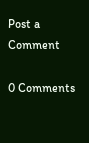Post a Comment

0 Comments